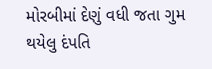મોરબીમાં દેણું વધી જતા ગુમ થયેલુ દંપતિ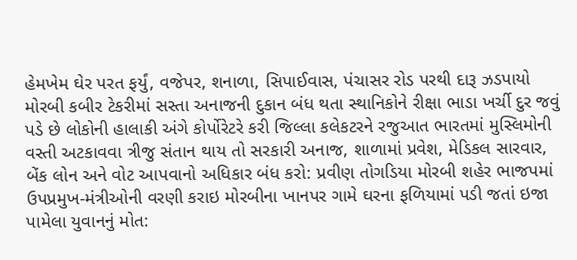હેમખેમ ઘેર પરત ફર્યું, વજેપર, શનાળા, સિપાઈવાસ, પંચાસર રોડ પરથી દારૂ ઝડપાયો મોરબી કબીર ટેકરીમાં સસ્તા અનાજની દુકાન બંધ થતા સ્થાનિકોને રીક્ષા ભાડા ખર્ચી દુર જવું પડે છે લોકોની હાલાકી અંગે કોર્પોરેટરે કરી જિલ્લા કલેકટરને રજુઆત ભારતમાં મુસ્લિમોની વસ્તી અટકાવવા ત્રીજુ સંતાન થાય તો સરકારી અનાજ, શાળામાં પ્રવેશ, મેડિકલ સારવાર, બેંક લોન અને વોટ આપવાનો અધિકાર બંધ કરો: પ્રવીણ તોગડિયા મોરબી શહેર ભાજપમાં ઉપપ્રમુખ-મંત્રીઓની વરણી કરાઇ મોરબીના ખાનપર ગામે ઘરના ફળિયામાં પડી જતાં ઇજા પામેલા યુવાનનું મોત: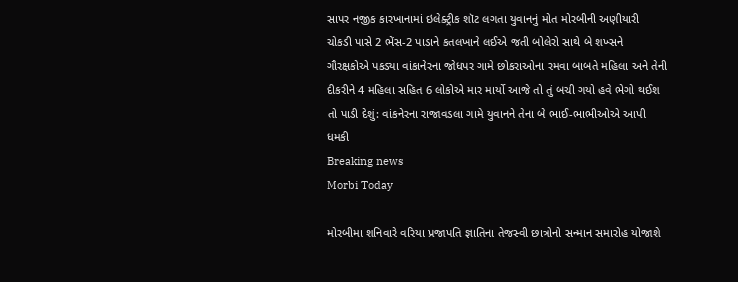સાપર નજીક કારખાનામાં ઇલેક્ટ્રીક શૉટ લગતા યુવાનનું મોત મોરબીની અણીયારી ચોકડી પાસે 2 ભેંસ-2 પાડાને કતલખાને લઈએ જતી બોલેરો સાથે બે શખ્સને ગૌરક્ષકોએ પકડ્યા વાંકાનેરના જોધપર ગામે છોકરાઓના રમવા બાબતે મહિલા અને તેની દીકરીને 4 મહિલા સહિત 6 લોકોએ માર માર્યો આજે તો તું બચી ગયો હવે ભેગો થઈશ તો પાડી દેશું: વાંકનેરના રાજાવડલા ગામે યુવાનને તેના બે ભાઈ-ભાભીઓએ આપી ધમકી
Breaking news
Morbi Today

મોરબીમા શનિવારે વરિયા પ્રજાપતિ જ્ઞાતિના તેજસ્વી છાત્રોનો સન્માન સમારોહ યોજાશે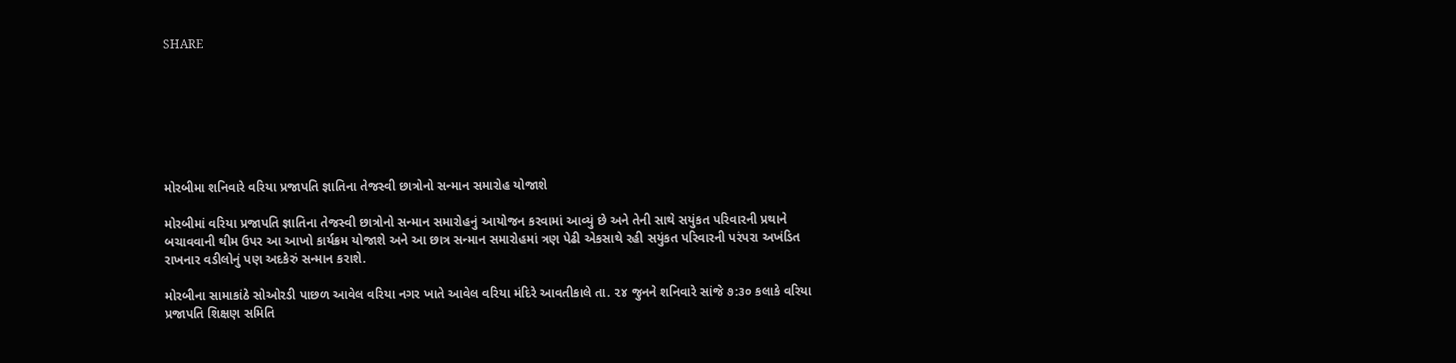SHARE







મોરબીમા શનિવારે વરિયા પ્રજાપતિ જ્ઞાતિના તેજસ્વી છાત્રોનો સન્માન સમારોહ યોજાશે

મોરબીમાં વરિયા પ્રજાપતિ જ્ઞાતિના તેજસ્વી છાત્રોનો સન્માન સમારોહનું આયોજન કરવામાં આવ્યું છે અને તેની સાથે સયુંકત પરિવારની પ્રથાને બચાવવાની થીમ ઉપર આ આખો કાર્યક્રમ યોજાશે અને આ છાત્ર સન્માન સમારોહમાં ત્રણ પેઢી એકસાથે રહી સયુંકત પરિવારની પરંપરા અખંડિત રાખનાર વડીલોનું પણ અદકેરું સન્માન કરાશે.

મોરબીના સામાકાંઠે સોઓરડી પાછળ આવેલ વરિયા નગર ખાતે આવેલ વરિયા મંદિરે આવતીકાલે તા. ૨૪ જુનને શનિવારે સાંજે ૭:૩૦ કલાકે વરિયા પ્રજાપતિ શિક્ષણ સમિતિ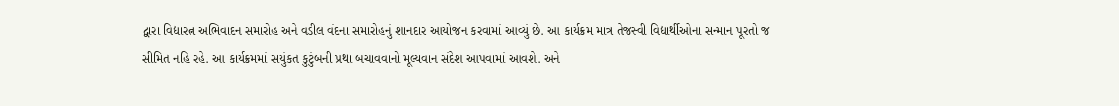દ્વારા વિદ્યારત્ન અભિવાદન સમારોહ અને વડીલ વંદના સમારોહનું શાનદાર આયોજન કરવામાં આવ્યું છે. આ કાર્યક્રમ માત્ર તેજસ્વી વિદ્યાર્થીઓના સન્માન પૂરતો જ સીમિત નહિ રહે. આ કાર્યક્રમમાં સયુંકત કુટુંબની પ્રથા બચાવવાનો મૂલ્યવાન સંદેશ આપવામાં આવશે. અને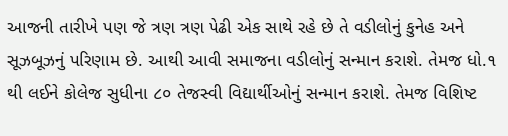આજની તારીખે પણ જે ત્રણ ત્રણ પેઢી એક સાથે રહે છે તે વડીલોનું કુનેહ અને સૂઝબૂઝનું પરિણામ છે. આથી આવી સમાજના વડીલોનું સન્માન કરાશે. તેમજ ધો.૧ થી લઈને કોલેજ સુધીના ૮૦ તેજસ્વી વિદ્યાર્થીઓનું સન્માન કરાશે. તેમજ વિશિષ્ટ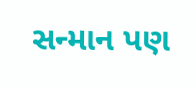સન્માન પણ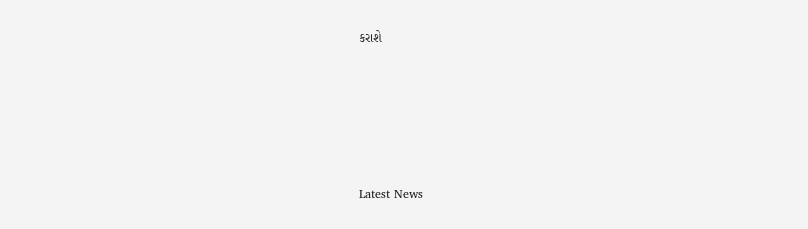કરાશે






Latest News